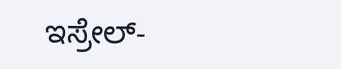ಇಸ್ರೇಲ್-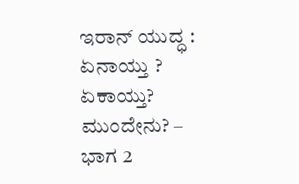ಇರಾನ್ ಯುದ್ಧ : ಏನಾಯ್ತು ? ಏಕಾಯ್ತು? ಮುಂದೇನು? – ಭಾಗ 2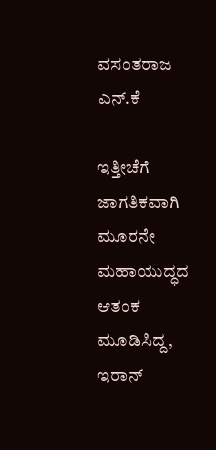ವಸಂತರಾಜ ಎನ್.ಕೆ

ಇತ್ತೀಚೆಗೆ ಜಾಗತಿಕವಾಗಿ ಮೂರನೇ ಮಹಾಯುದ್ಧದ ಆತಂಕ ಮೂಡಿಸಿದ್ದ, ಇರಾನ್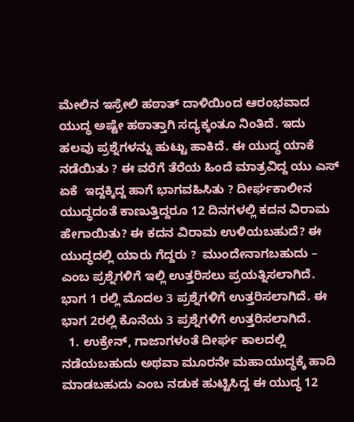ಮೇಲಿನ ಇಸ್ರೇಲಿ ಹಠಾತ್ ದಾಳಿಯಿಂದ ಆರಂಭವಾದ ಯುದ್ಧ ಅಷ್ಟೇ ಹಠಾತ್ತಾಗಿ ಸದ್ಯಕ್ಕಂತೂ ನಿಂತಿದೆ. ಇದು ಹಲವು ಪ್ರಶ್ನೆಗಳನ್ನು ಹುಟ್ಟು ಹಾಕಿದೆ. ಈ ಯುದ್ಧ ಯಾಕೆ ನಡೆಯಿತು ? ಈ ವರೆಗೆ ತೆರೆಯ ಹಿಂದೆ ಮಾತ್ರವಿದ್ದ ಯು ಎಸ್ ಏಕೆ  ಇದ್ದಕ್ಕಿದ್ದ ಹಾಗೆ ಭಾಗವಹಿಸಿತು ? ದೀರ್ಘಕಾಲೀನ ಯುದ್ಧದಂತೆ ಕಾಣುತ್ತಿದ್ದರೂ 12 ದಿನಗಳಲ್ಲಿ ಕದನ ವಿರಾಮ ಹೇಗಾಯಿತು? ಈ ಕದನ ವಿರಾಮ ಉಳಿಯಬಹುದೆ? ಈ ಯುದ್ಧದಲ್ಲಿ ಯಾರು ಗೆದ್ದರು ?  ಮುಂದೇನಾಗಬಹುದು – ಎಂಬ ಪ್ರಶ್ನೆಗಳಿಗೆ ಇಲ್ಲಿ ಉತ್ತರಿಸಲು ಪ್ರಯತ್ನಿಸಲಾಗಿದೆ.  ಭಾಗ 1 ರಲ್ಲಿ ಮೊದಲ 3 ಪ್ರಶ್ನೆಗಳಿಗೆ ಉತ್ತರಿಸಲಾಗಿದೆ. ಈ ಭಾಗ 2ರಲ್ಲಿ ಕೊನೆಯ 3 ಪ್ರಶ್ನೆಗಳಿಗೆ ಉತ್ತರಿಸಲಾಗಿದೆ.
  1. ಉಕ್ರೇನ್, ಗಾಜಾಗಳಂತೆ ದೀರ್ಘ ಕಾಲದಲ್ಲಿ ನಡೆಯಬಹುದು ಅಥವಾ ಮೂರನೇ ಮಹಾಯುದ್ಧಕ್ಕೆ ಹಾದಿ ಮಾಡಬಹುದು ಎಂಬ ನಡುಕ ಹುಟ್ಟಿಸಿದ್ದ ಈ ಯುದ್ಧ 12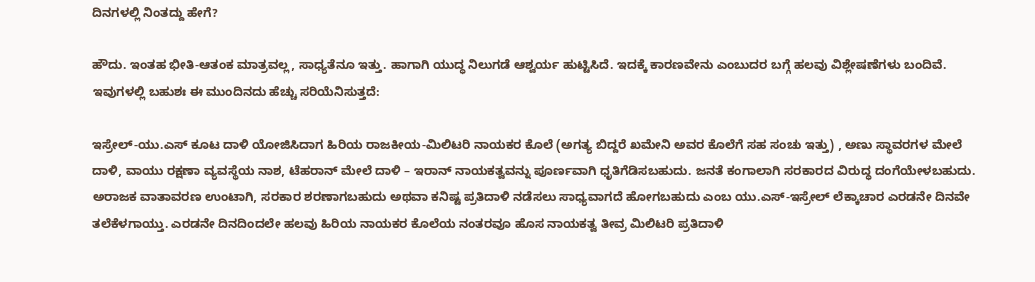ದಿನಗಳಲ್ಲಿ ನಿಂತದ್ದು ಹೇಗೆ?

ಹೌದು. ಇಂತಹ ಭೀತಿ-ಆತಂಕ ಮಾತ್ರವಲ್ಲ, ಸಾಧ್ಯತೆನೂ ಇತ್ತು. ಹಾಗಾಗಿ ಯುದ್ಧ ನಿಲುಗಡೆ ಆಶ್ವರ್ಯ ಹುಟ್ಟಿಸಿದೆ. ಇದಕ್ಕೆ ಕಾರಣವೇನು ಎಂಬುದರ ಬಗ್ಗೆ ಹಲವು ವಿಶ್ಲೇಷಣೆಗಳು ಬಂದಿವೆ. ಇವುಗಳಲ್ಲಿ ಬಹುಶಃ ಈ ಮುಂದಿನದು ಹೆಚ್ಚು ಸರಿಯೆನಿಸುತ್ತದೆ:

ಇಸ್ರೇಲ್-ಯು.ಎಸ್ ಕೂಟ ದಾಳಿ ಯೋಜಿಸಿದಾಗ ಹಿರಿಯ ರಾಜಕೀಯ-ಮಿಲಿಟರಿ ನಾಯಕರ ಕೊಲೆ (ಅಗತ್ಯ ಬಿದ್ದರೆ ಖಮೇನಿ ಅವರ ಕೊಲೆಗೆ ಸಹ ಸಂಚು ಇತ್ತು) , ಅಣು ಸ್ಥಾವರಗಳ ಮೇಲೆ ದಾಳಿ, ವಾಯು ರಕ್ಷಣಾ ವ್ಯವಸ್ಥೆಯ ನಾಶ, ಟೆಹರಾನ್ ಮೇಲೆ ದಾಳಿ – ಇರಾನ್ ನಾಯಕತ್ವವನ್ನು ಪೂರ್ಣವಾಗಿ ಧೃತಿಗೆಡಿಸಬಹುದು. ಜನತೆ ಕಂಗಾಲಾಗಿ ಸರಕಾರದ ವಿರುದ್ಧ ದಂಗೆಯೇಳಬಹುದು. ಅರಾಜಕ ವಾತಾವರಣ ಉಂಟಾಗಿ, ಸರಕಾರ ಶರಣಾಗಬಹುದು ಅಥವಾ ಕನಿಷ್ಟ ಪ್ರತಿದಾಳಿ ನಡೆಸಲು ಸಾಧ್ಯವಾಗದೆ ಹೋಗಬಹುದು ಎಂಬ ಯು.ಎಸ್-ಇಸ್ರೇಲ್ ಲೆಕ್ಕಾಚಾರ ಎರಡನೇ ದಿನವೇ ತಲೆಕೆಳಗಾಯ್ತು. ಎರಡನೇ ದಿನದಿಂದಲೇ ಹಲವು ಹಿರಿಯ ನಾಯಕರ ಕೊಲೆಯ ನಂತರವೂ ಹೊಸ ನಾಯಕತ್ವ ತೀವ್ರ ಮಿಲಿಟರಿ ಪ್ರತಿದಾಳಿ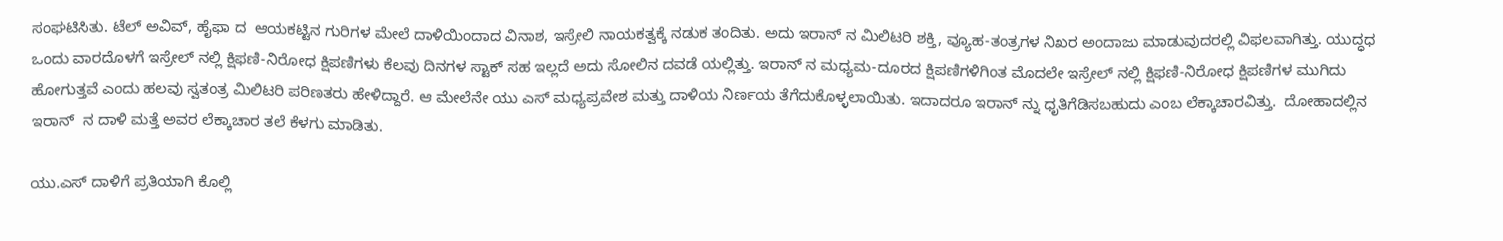ಸಂಘಟಿಸಿತು. ಟೆಲ್ ಅವಿವ್, ಹೈಫಾ ದ  ಆಯಕಟ್ಟಿನ ಗುರಿಗಳ ಮೇಲೆ ದಾಳಿಯಿಂದಾದ ವಿನಾಶ, ಇಸ್ರೇಲಿ ನಾಯಕತ್ವಕ್ಕೆ ನಡುಕ ತಂದಿತು. ಅದು ಇರಾನ್ ನ ಮಿಲಿಟರಿ ಶಕ್ತಿ, ವ್ಯೂಹ-ತಂತ್ರಗಳ ನಿಖರ ಅಂದಾಜು ಮಾಡುವುದರಲ್ಲಿ ವಿಫಲವಾಗಿತ್ತು. ಯುದ್ಧಧ ಒಂದು ವಾರದೊಳಗೆ ಇಸ್ರೇಲ್ ನಲ್ಲಿ ಕ್ಷಿಫಣಿ-ನಿರೋಧ ಕ್ಷಿಪಣಿಗಳು ಕೆಲವು ದಿನಗಳ ಸ್ಟಾಕ್ ಸಹ ಇಲ್ಲದೆ ಅದು ಸೋಲಿನ ದವಡೆ ಯಲ್ಲಿತ್ತು. ಇರಾನ್ ನ ಮಧ್ಯಮ-ದೂರದ ಕ್ಷಿಪಣಿಗಳಿಗಿಂತ ಮೊದಲೇ ಇಸ್ರೇಲ್ ನಲ್ಲಿ ಕ್ಷಿಫಣಿ-ನಿರೋಧ ಕ್ಷಿಪಣಿಗಳ ಮುಗಿದು ಹೋಗುತ್ತವೆ ಎಂದು ಹಲವು ಸ್ವತಂತ್ರ ಮಿಲಿಟರಿ ಪರಿಣತರು ಹೇಳಿದ್ದಾರೆ. ಆ ಮೇಲೆನೇ ಯು ಎಸ್ ಮಧ್ಯಪ್ರವೇಶ ಮತ್ತು ದಾಳಿಯ ನಿರ್ಣಯ ತೆಗೆದುಕೊಳ್ಳಲಾಯಿತು. ಇದಾದರೂ ಇರಾನ್ ನ್ನು ಧೃತಿಗೆಡಿಸಬಹುದು ಎಂಬ ಲೆಕ್ಕಾಚಾರವಿತ್ತು.  ದೋಹಾದಲ್ಲಿನ ಇರಾನ್  ನ ದಾಳಿ ಮತ್ತೆ ಅವರ ಲೆಕ್ಕಾಚಾರ ತಲೆ ಕೆಳಗು ಮಾಡಿತು.

ಯು.ಎಸ್ ದಾಳಿಗೆ ಪ್ರತಿಯಾಗಿ ಕೊಲ್ಲಿ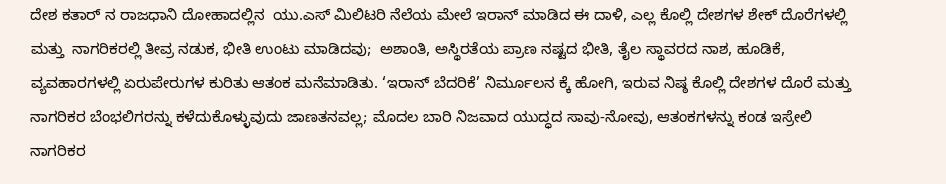ದೇಶ ಕತಾರ್ ನ ರಾಜಧಾನಿ ದೋಹಾದಲ್ಲಿನ  ಯು.ಎಸ್ ಮಿಲಿಟರಿ ನೆಲೆಯ ಮೇಲೆ ಇರಾನ್ ಮಾಡಿದ ಈ ದಾಳಿ, ಎಲ್ಲ ಕೊಲ್ಲಿ ದೇಶಗಳ ಶೇಕ್ ದೊರೆಗಳಲ್ಲಿ ಮತ್ತು  ನಾಗರಿಕರಲ್ಲಿ ತೀವ್ರ ನಡುಕ, ಭೀತಿ ಉಂಟು ಮಾಡಿದವು;  ಅಶಾಂತಿ, ಅಸ್ಥಿರತೆಯ ಪ್ರಾಣ ನಷ್ಟದ ಭೀತಿ, ತೈಲ ಸ್ಥಾವರದ ನಾಶ, ಹೂಡಿಕೆ, ವ್ಯವಹಾರಗಳಲ್ಲಿ ಏರುಪೇರುಗಳ ಕುರಿತು ಆತಂಕ ಮನೆಮಾಡಿತು. ‘ಇರಾನ್ ಬೆದರಿಕೆ’ ನಿರ್ಮೂಲನ ಕ್ಕೆ ಹೋಗಿ, ಇರುವ ನಿಷ್ಠ ಕೊಲ್ಲಿ ದೇಶಗಳ ದೊರೆ ಮತ್ತು ನಾಗರಿಕರ ಬೆಂಭಲಿಗರನ್ನು ಕಳೆದುಕೊಳ್ಳುವುದು ಜಾಣತನವಲ್ಲ; ಮೊದಲ ಬಾರಿ ನಿಜವಾದ ಯುದ್ಧದ ಸಾವು-ನೋವು, ಆತಂಕಗಳನ್ನು ಕಂಡ ಇಸ್ರೇಲಿ ನಾಗರಿಕರ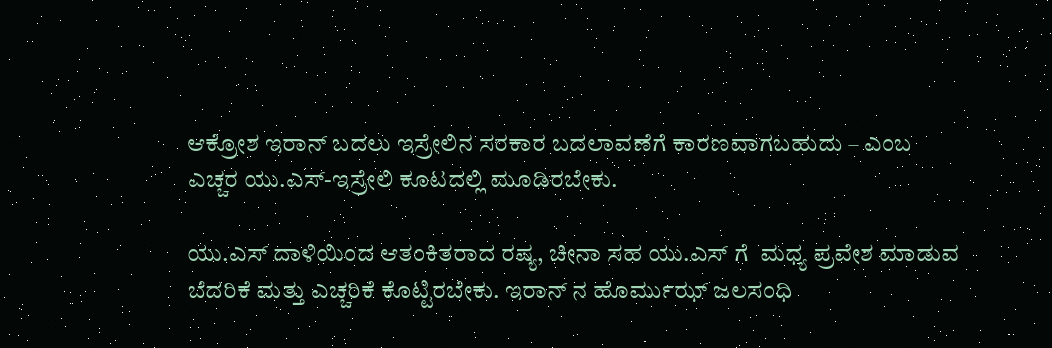ಆಕ್ರೋಶ ಇರಾನ್ ಬದಲು ಇಸ್ರೇಲಿನ ಸರಕಾರ ಬದಲಾವಣೆಗೆ ಕಾರಣವಾಗಬಹುದು – ಎಂಬ ಎಚ್ಚರ ಯು.ಎಸ್-ಇಸ್ರೇಲಿ ಕೂಟದಲ್ಲಿ ಮೂಡಿರಬೇಕು.

ಯು.ಎಸ್ ದಾಳಿಯಿಂದ ಆತಂಕಿತರಾದ ರಷ್ಯ, ಚೀನಾ ಸಹ ಯು.ಎಸ್ ಗೆ  ಮಧ್ಯ ಪ್ರವೇಶ ಮಾಡುವ ಬೆದರಿಕೆ ಮತ್ತು ಎಚ್ಚರಿಕೆ ಕೊಟ್ಟಿರಬೇಕು. ಇರಾನ್ ನ ಹೊರ್ಮುಝ್ ಜಲಸಂಧಿ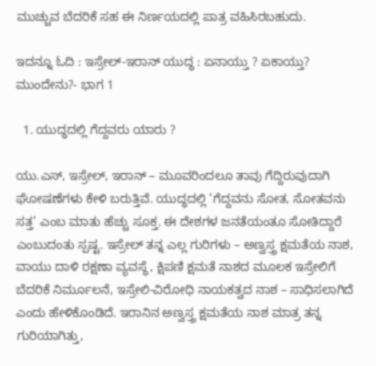ಮುಚ್ಚುವ ಬೆದರಿಕೆ ಸಹ ಈ ನಿರ್ಣಯದಲ್ಲಿ ಪಾತ್ರ ವಹಿಸಿರಬಹುದು.

ಇದನ್ನೂ ಓದಿ : ಇಸ್ರೇಲ್-ಇರಾನ್ ಯುದ್ಧ : ಏನಾಯ್ತು ? ಏಕಾಯ್ತು? ಮುಂದೇನು?- ಭಾಗ 1

  1. ಯುದ್ಧದಲ್ಲಿ ಗೆದ್ದವರು ಯಾರು ?

ಯು.ಎಸ್, ಇಸ್ರೇಲ್, ಇರಾನ್ – ಮೂವರಿಂದಲೂ ತಾವು ಗೆದ್ದಿರುವುದಾಗಿ ಘೋಷಣೆಗಳು ಕೇಳಿ ಬರುತ್ತಿವೆ. ಯುದ್ಧದಲ್ಲಿ ‘ಗೆದ್ದವನು ಸೋತ, ಸೋತವನು ಸತ್ತ’ ಎಂಬ ಮಾತು ಹೆಚ್ಚು ಸೂಕ್ತ. ಈ ದೇಶಗಳ ಜನತೆಯಂತೂ ಸೋತಿದ್ದಾರೆ ಎಂಬುದಂತು ಸ್ಪಷ್ಟ. ಇಸ್ರೇಲ್ ತನ್ನ ಎಲ್ಲ ಗುರಿಗಳು – ಅಣ್ವಸ್ತ್ರ ಕ್ಷಮತೆಯ ನಾಶ, ವಾಯು ದಾಳಿ ರಕ್ಷಣಾ ವ್ಯವಸ್ಥೆ, ಕ್ಷಿಪಣಿ ಕ್ಷಮತೆ ನಾಶದ ಮೂಲಕ ಇಸ್ರೇಲಿಗೆ ಬೆದರಿಕೆ ನಿರ್ಮೂಲನೆ, ಇಸ್ರೇಲಿ-ವಿರೋಧಿ ನಾಯಕತ್ವದ ನಾಶ – ಸಾಧಿಸಲಾಗಿದೆ ಎಂದು ಹೇಳಿಕೊಂಡಿದೆ. ಇರಾನಿನ ಅಣ್ವಸ್ತ್ರ ಕ್ಷಮತೆಯ ನಾಶ ಮಾತ್ರ ತನ್ನ ಗುರಿಯಾಗಿತ್ತು,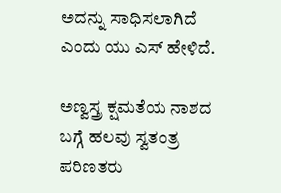ಅದನ್ನು ಸಾಧಿಸಲಾಗಿದೆ ಎಂದು ಯು ಎಸ್ ಹೇಳಿದೆ.

ಅಣ್ವಸ್ತ್ರ ಕ್ಷಮತೆಯ ನಾಶದ ಬಗ್ಗೆ ಹಲವು ಸ್ವತಂತ್ರ ಪರಿಣತರು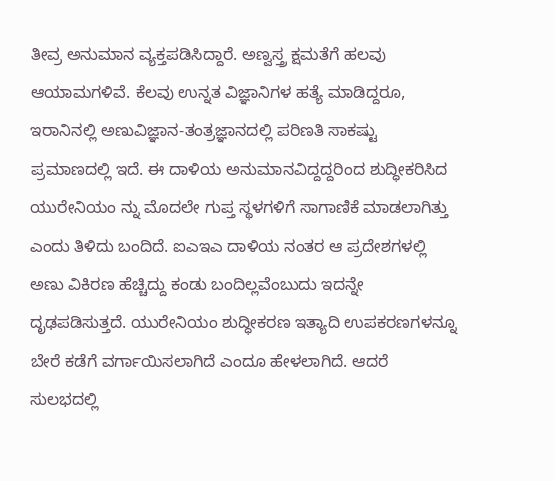ತೀವ್ರ ಅನುಮಾನ ವ್ಯಕ್ತಪಡಿಸಿದ್ದಾರೆ. ಅಣ್ವಸ್ತ್ರ ಕ್ಷಮತೆಗೆ ಹಲವು ಆಯಾಮಗಳಿವೆ. ಕೆಲವು ಉನ್ನತ ವಿಜ್ಞಾನಿಗಳ ಹತ್ಯೆ ಮಾಡಿದ್ದರೂ, ಇರಾನಿನಲ್ಲಿ ಅಣುವಿಜ್ಞಾನ-ತಂತ್ರಜ್ಞಾನದಲ್ಲಿ ಪರಿಣತಿ ಸಾಕಷ್ಟು ಪ್ರಮಾಣದಲ್ಲಿ ಇದೆ. ಈ ದಾಳಿಯ ಅನುಮಾನವಿದ್ದದ್ದರಿಂದ ಶುದ್ಧೀಕರಿಸಿದ ಯುರೇನಿಯಂ ನ್ನು ಮೊದಲೇ ಗುಪ್ತ ಸ್ಥಳಗಳಿಗೆ ಸಾಗಾಣಿಕೆ ಮಾಡಲಾಗಿತ್ತು ಎಂದು ತಿಳಿದು ಬಂದಿದೆ. ಐಎಇಎ ದಾಳಿಯ ನಂತರ ಆ ಪ್ರದೇಶಗಳಲ್ಲಿ ಅಣು ವಿಕಿರಣ ಹೆಚ್ಚಿದ್ದು ಕಂಡು ಬಂದಿಲ್ಲವೆಂಬುದು ಇದನ್ನೇ ದೃಢಪಡಿಸುತ್ತದೆ. ಯುರೇನಿಯಂ ಶುದ್ಧೀಕರಣ ಇತ್ಯಾದಿ ಉಪಕರಣಗಳನ್ನೂ ಬೇರೆ ಕಡೆಗೆ ವರ್ಗಾಯಿಸಲಾಗಿದೆ ಎಂದೂ ಹೇಳಲಾಗಿದೆ. ಆದರೆ ಸುಲಭದಲ್ಲಿ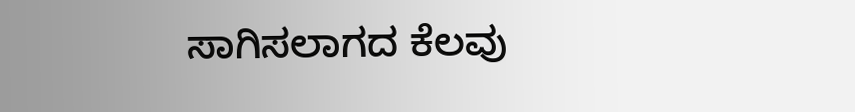ಸಾಗಿಸಲಾಗದ ಕೆಲವು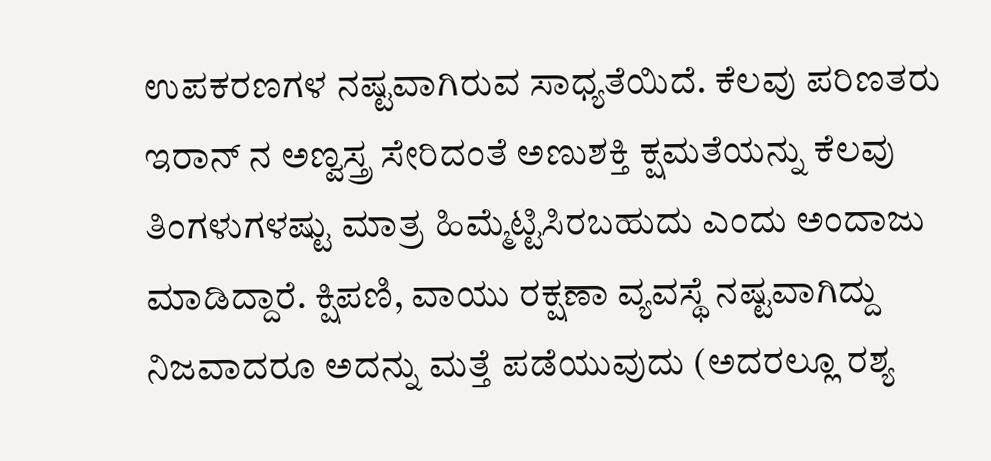ಉಪಕರಣಗಳ ನಷ್ಟವಾಗಿರುವ ಸಾಧ್ಯತೆಯಿದೆ. ಕೆಲವು ಪರಿಣತರು ಇರಾನ್ ನ ಅಣ್ವಸ್ತ್ರ ಸೇರಿದಂತೆ ಅಣುಶಕ್ತಿ ಕ್ಷಮತೆಯನ್ನು ಕೆಲವು ತಿಂಗಳುಗಳಷ್ಟು ಮಾತ್ರ ಹಿಮ್ಮೆಟ್ಟಿಸಿರಬಹುದು ಎಂದು ಅಂದಾಜು ಮಾಡಿದ್ದಾರೆ. ಕ್ಷಿಪಣಿ, ವಾಯು ರಕ್ಷಣಾ ವ್ಯವಸ್ಥೆ ನಷ್ಟವಾಗಿದ್ದು ನಿಜವಾದರೂ ಅದನ್ನು ಮತ್ತೆ ಪಡೆಯುವುದು (ಅದರಲ್ಲೂ ರಶ್ಯ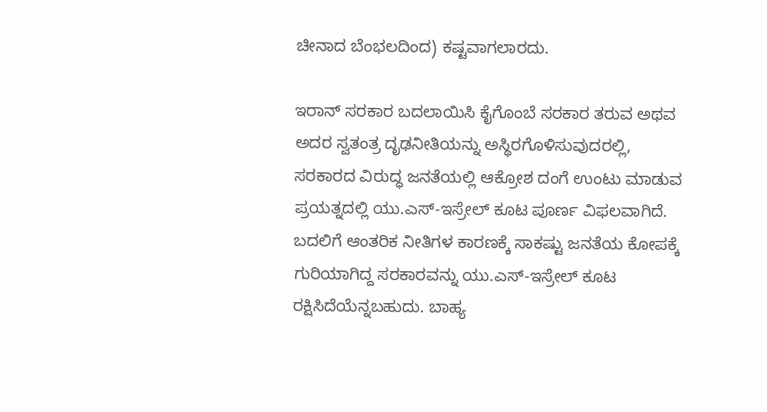ಚೀನಾದ ಬೆಂಭಲದಿಂದ) ಕಷ್ಟವಾಗಲಾರದು.

ಇರಾನ್ ಸರಕಾರ ಬದಲಾಯಿಸಿ ಕೈಗೊಂಬೆ ಸರಕಾರ ತರುವ ಅಥವ ಅದರ ಸ್ವತಂತ್ರ ದೃಢನೀತಿಯನ್ನು ಅಸ್ಥಿರಗೊಳಿಸುವುದರಲ್ಲಿ, ಸರಕಾರದ ವಿರುದ್ಧ ಜನತೆಯಲ್ಲಿ ಆಕ್ರೋಶ ದಂಗೆ ಉಂಟು ಮಾಡುವ ಪ್ರಯತ್ನದಲ್ಲಿ ಯು.ಎಸ್-ಇಸ್ರೇಲ್ ಕೂಟ ಪೂರ್ಣ ವಿಫಲವಾಗಿದೆ. ಬದಲಿಗೆ ಆಂತರಿಕ ನೀತಿಗಳ ಕಾರಣಕ್ಕೆ ಸಾಕಷ್ಟು ಜನತೆಯ ಕೋಪಕ್ಕೆ ಗುರಿಯಾಗಿದ್ದ ಸರಕಾರವನ್ನು ಯು.ಎಸ್-ಇಸ್ರೇಲ್ ಕೂಟ ರಕ್ಷಿಸಿದೆಯೆನ್ನಬಹುದು. ಬಾಹ್ಯ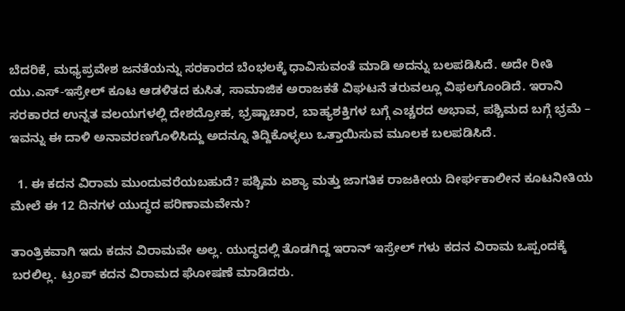ಬೆದರಿಕೆ, ಮಧ್ಯಪ್ರವೇಶ ಜನತೆಯನ್ನು ಸರಕಾರದ ಬೆಂಭಲಕ್ಕೆ ಧಾವಿಸುವಂತೆ ಮಾಡಿ ಅದನ್ನು ಬಲಪಡಿಸಿದೆ. ಅದೇ ರೀತಿ ಯು.ಎಸ್-ಇಸ್ರೇಲ್ ಕೂಟ ಆಡಳಿತದ ಕುಸಿತ, ಸಾಮಾಜಿಕ ಅರಾಜಕತೆ ವಿಘಟನೆ ತರುವಲ್ಲೂ ವಿಫಲಗೊಂಡಿದೆ. ಇರಾನಿ ಸರಕಾರದ ಉನ್ನತ ವಲಯಗಳಲ್ಲಿ ದೇಶದ್ರೋಹ, ಭ್ರಷ್ಟಾಚಾರ, ಬಾಹ್ಯಶಕ್ತಿಗಳ ಬಗ್ಗೆ ಎಚ್ಚರದ ಅಭಾವ, ಪಶ್ಚಿಮದ ಬಗ್ಗೆ ಭ್ರಮೆ – ಇವನ್ನು ಈ ದಾಳಿ ಅನಾವರಣಗೊಳಿಸಿದ್ದು ಅದನ್ನೂ ತಿದ್ದಿಕೊಳ್ಳಲು ಒತ್ತಾಯಿಸುವ ಮೂಲಕ ಬಲಪಡಿಸಿದೆ.

  1. ಈ ಕದನ ವಿರಾಮ ಮುಂದುವರೆಯಬಹುದೆ? ಪಶ್ಚಿಮ ಏಶ್ಯಾ ಮತ್ತು ಜಾಗತಿಕ ರಾಜಕೀಯ ದೀರ್ಘಕಾಲೀನ ಕೂಟನೀತಿಯ ಮೇಲೆ ಈ 12 ದಿನಗಳ ಯುದ್ಧದ ಪರಿಣಾಮವೇನು?

ತಾಂತ್ರಿಕವಾಗಿ ಇದು ಕದನ ವಿರಾಮವೇ ಅಲ್ಲ. ಯುದ್ಧದಲ್ಲಿ ತೊಡಗಿದ್ದ ಇರಾನ್ ಇಸ್ರೇಲ್ ಗಳು ಕದನ ವಿರಾಮ ಒಪ್ಪಂದಕ್ಕೆ ಬರಲಿಲ್ಲ. ಟ್ರಂಪ್ ಕದನ ವಿರಾಮದ ಘೋಷಣೆ ಮಾಡಿದರು.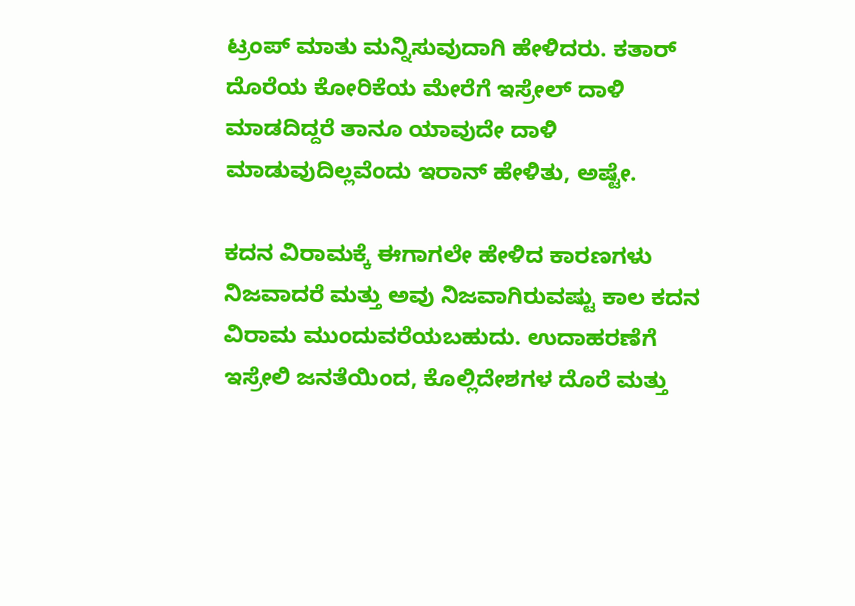ಟ್ರಂಪ್ ಮಾತು ಮನ್ನಿಸುವುದಾಗಿ ಹೇಳಿದರು. ಕತಾರ್ ದೊರೆಯ ಕೋರಿಕೆಯ ಮೇರೆಗೆ ಇಸ್ರೇಲ್ ದಾಳಿ ಮಾಡದಿದ್ದರೆ ತಾನೂ ಯಾವುದೇ ದಾಳಿ ಮಾಡುವುದಿಲ್ಲವೆಂದು ಇರಾನ್ ಹೇಳಿತು, ಅಷ್ಟೇ.

ಕದನ ವಿರಾಮಕ್ಕೆ ಈಗಾಗಲೇ ಹೇಳಿದ ಕಾರಣಗಳು ನಿಜವಾದರೆ ಮತ್ತು ಅವು ನಿಜವಾಗಿರುವಷ್ಟು ಕಾಲ ಕದನ ವಿರಾಮ ಮುಂದುವರೆಯಬಹುದು. ಉದಾಹರಣೆಗೆ ಇಸ್ರೇಲಿ ಜನತೆಯಿಂದ, ಕೊಲ್ಲಿದೇಶಗಳ ದೊರೆ ಮತ್ತು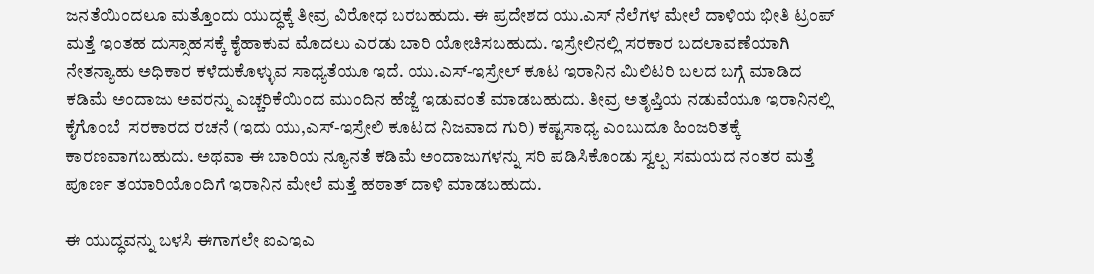ಜನತೆಯಿಂದಲೂ ಮತ್ತೊಂದು ಯುದ್ಧಕ್ಕೆ ತೀವ್ರ ವಿರೋಧ ಬರಬಹುದು. ಈ ಪ್ರದೇಶದ ಯು.ಎಸ್ ನೆಲೆಗಳ ಮೇಲೆ ದಾಳಿಯ ಭೀತಿ ಟ್ರಂಪ್ ಮತ್ತೆ ಇಂತಹ ದುಸ್ಸಾಹಸಕ್ಕೆ ಕೈಹಾಕುವ ಮೊದಲು ಎರಡು ಬಾರಿ ಯೋಚಿಸಬಹುದು. ಇಸ್ರೇಲಿನಲ್ಲಿ ಸರಕಾರ ಬದಲಾವಣೆಯಾಗಿ ನೇತನ್ಯಾಹು ಅಧಿಕಾರ ಕಳೆದುಕೊಳ್ಳುವ ಸಾಧ್ಯತೆಯೂ ಇದೆ. ಯು.ಎಸ್-ಇಸ್ರೇಲ್ ಕೂಟ ಇರಾನಿನ ಮಿಲಿಟರಿ ಬಲದ ಬಗ್ಗೆ ಮಾಡಿದ ಕಡಿಮೆ ಅಂದಾಜು ಅವರನ್ನು ಎಚ್ಚರಿಕೆಯಿಂದ ಮುಂದಿನ ಹೆಜ್ಜೆ ಇಡುವಂತೆ ಮಾಡಬಹುದು. ತೀವ್ರ ಅತೃಪ್ತಿಯ ನಡುವೆಯೂ ಇರಾನಿನಲ್ಲಿ ಕೈಗೊಂಬೆ  ಸರಕಾರದ ರಚನೆ (ಇದು ಯು,ಎಸ್-ಇಸ್ರೇಲಿ ಕೂಟದ ನಿಜವಾದ ಗುರಿ) ಕಷ್ಟಸಾಧ್ಯ ಎಂಬುದೂ ಹಿಂಜರಿತಕ್ಕೆ ಕಾರಣವಾಗಬಹುದು. ಅಥವಾ ಈ ಬಾರಿಯ ನ್ಯೂನತೆ ಕಡಿಮೆ ಅಂದಾಜುಗಳನ್ನು ಸರಿ ಪಡಿಸಿಕೊಂಡು ಸ್ವಲ್ಪ ಸಮಯದ ನಂತರ ಮತ್ತೆ ಪೂರ್ಣ ತಯಾರಿಯೊಂದಿಗೆ ಇರಾನಿನ ಮೇಲೆ ಮತ್ತೆ ಹಠಾತ್ ದಾಳಿ ಮಾಡಬಹುದು.

ಈ ಯುದ್ಧವನ್ನು ಬಳಸಿ ಈಗಾಗಲೇ ಐಎಇಎ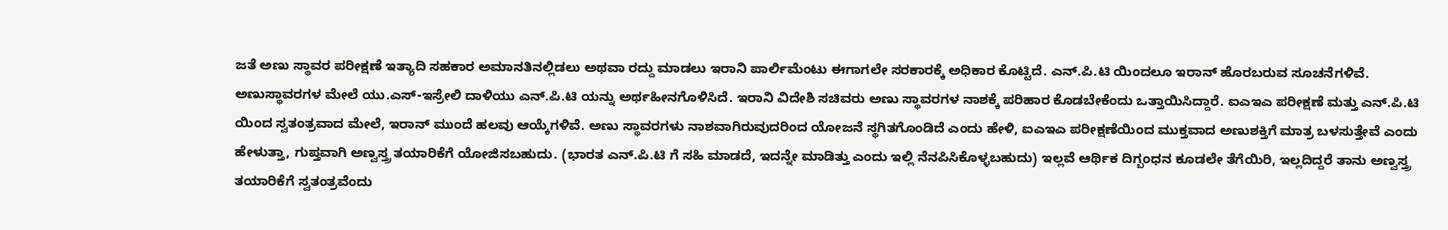ಜತೆ ಅಣು ಸ್ಥಾವರ ಪರೀಕ್ಷಣೆ ಇತ್ಯಾದಿ ಸಹಕಾರ ಅಮಾನತಿನಲ್ಲಿಡಲು ಅಥವಾ ರದ್ದು ಮಾಡಲು ಇರಾನಿ ಪಾರ್ಲಿಮೆಂಟು ಈಗಾಗಲೇ ಸರಕಾರಕ್ಕೆ ಅಧಿಕಾರ ಕೊಟ್ಟಿದೆ. ಎನ್.ಪಿ.ಟಿ ಯಿಂದಲೂ ಇರಾನ್ ಹೊರಬರುವ ಸೂಚನೆಗಳಿವೆ. ಅಣುಸ್ಥಾವರಗಳ ಮೇಲೆ ಯು.ಎಸ್-ಇಸ್ರೇಲಿ ದಾಳಿಯು ಎನ್.ಪಿ.ಟಿ ಯನ್ನು ಅರ್ಥಹೀನಗೊಳಿಸಿದೆ. ಇರಾನಿ ವಿದೇಶಿ ಸಚಿವರು ಅಣು ಸ್ಥಾವರಗಳ ನಾಶಕ್ಕೆ ಪರಿಹಾರ ಕೊಡಬೇಕೆಂದು ಒತ್ತಾಯಿಸಿದ್ದಾರೆ. ಐಎಇಎ ಪರೀಕ್ಷಣೆ ಮತ್ತು ಎನ್.ಪಿ.ಟಿ ಯಿಂದ ಸ್ವತಂತ್ರವಾದ ಮೇಲೆ, ಇರಾನ್ ಮುಂದೆ ಹಲವು ಆಯ್ಕೆಗಳಿವೆ. ಅಣು ಸ್ಥಾವರಗಳು ನಾಶವಾಗಿರುವುದರಿಂದ ಯೋಜನೆ ಸ್ಥಗಿತಗೊಂಡಿದೆ ಎಂದು ಹೇಳಿ, ಐಎಇಎ ಪರೀಕ್ಷಣೆಯಿಂದ ಮುಕ್ತವಾದ ಅಣುಶಕ್ತಿಗೆ ಮಾತ್ರ ಬಳಸುತ್ತೇವೆ ಎಂದು ಹೇಳುತ್ತಾ, ಗುಪ್ತವಾಗಿ ಅಣ್ವಸ್ತ್ರ ತಯಾರಿಕೆಗೆ ಯೋಜಿಸಬಹುದು. (ಭಾರತ ಎನ್.ಪಿ.ಟಿ ಗೆ ಸಹಿ ಮಾಡದೆ, ಇದನ್ನೇ ಮಾಡಿತ್ತು ಎಂದು ಇಲ್ಲಿ ನೆನಪಿಸಿಕೊಳ್ಳಬಹುದು) ಇಲ್ಲವೆ ಆರ್ಥಿಕ ದಿಗ್ಬಂಧನ ಕೂಡಲೇ ತೆಗೆಯಿರಿ, ಇಲ್ಲದಿದ್ದರೆ ತಾನು ಅಣ್ವಸ್ತ್ರ ತಯಾರಿಕೆಗೆ ಸ್ವತಂತ್ರವೆಂದು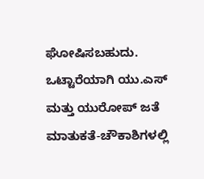ಘೋಷಿಸಬಹುದು. ಒಟ್ಟಾರೆಯಾಗಿ ಯು.ಎಸ್ ಮತ್ತು ಯುರೋಪ್ ಜತೆ ಮಾತುಕತೆ-ಚೌಕಾಶಿಗಳಲ್ಲಿ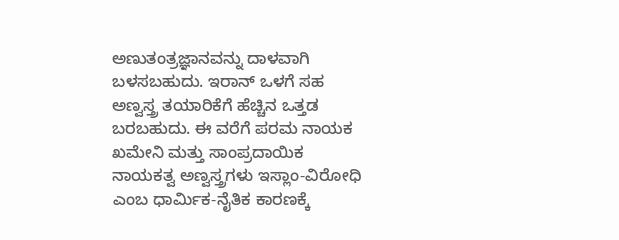ಅಣುತಂತ್ರಜ್ಞಾನವನ್ನು ದಾಳವಾಗಿ ಬಳಸಬಹುದು. ಇರಾನ್ ಒಳಗೆ ಸಹ ಅಣ್ವಸ್ತ್ರ ತಯಾರಿಕೆಗೆ ಹೆಚ್ಚಿನ ಒತ್ತಡ ಬರಬಹುದು. ಈ ವರೆಗೆ ಪರಮ ನಾಯಕ ಖಮೇನಿ ಮತ್ತು ಸಾಂಪ್ರದಾಯಿಕ ನಾಯಕತ್ವ ಅಣ್ವಸ್ತ್ರಗಳು ಇಸ್ಲಾಂ-ವಿರೋಧಿ ಎಂಬ ಧಾರ್ಮಿಕ-ನೈತಿಕ ಕಾರಣಕ್ಕೆ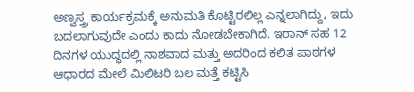ಅಣ್ವಸ್ತ್ರ ಕಾರ್ಯಕ್ರಮಕ್ಕೆ ಅನುಮತಿ ಕೊಟ್ಟಿರಲಿಲ್ಲ ಎನ್ನಲಾಗಿದ್ದು, ಇದು ಬದಲಾಗುವುದೇ ಎಂದು ಕಾದು ನೋಡಬೇಕಾಗಿದೆ. ಇರಾನ್ ಸಹ 12 ದಿನಗಳ ಯುದ್ಧದಲ್ಲಿ ನಾಶವಾದ ಮತ್ತು ಅದರಿಂದ ಕಲಿತ ಪಾಠಗಳ ಆಧಾರದ ಮೇಲೆ ಮಿಲಿಟರಿ ಬಲ ಮತ್ತೆ ಕಟ್ಟಿಸಿ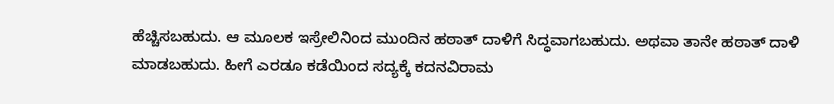ಹೆಚ್ಚಿಸಬಹುದು. ಆ ಮೂಲಕ ಇಸ್ರೇಲಿನಿಂದ ಮುಂದಿನ ಹಠಾತ್ ದಾಳಿಗೆ ಸಿದ್ಧವಾಗಬಹುದು. ಅಥವಾ ತಾನೇ ಹಠಾತ್ ದಾಳಿ ಮಾಡಬಹುದು. ಹೀಗೆ ಎರಡೂ ಕಡೆಯಿಂದ ಸದ್ಯಕ್ಕೆ ಕದನವಿರಾಮ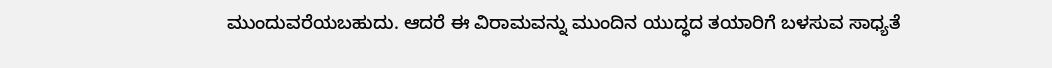ಮುಂದುವರೆಯಬಹುದು. ಆದರೆ ಈ ವಿರಾಮವನ್ನು ಮುಂದಿನ ಯುದ್ಧದ ತಯಾರಿಗೆ ಬಳಸುವ ಸಾಧ್ಯತೆ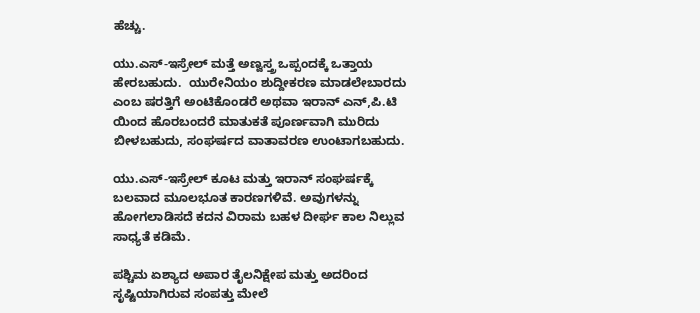ಹೆಚ್ಚು.

ಯು.ಎಸ್-ಇಸ್ರೇಲ್ ಮತ್ತೆ ಅಣ್ವಸ್ತ್ರ ಒಪ್ಪಂದಕ್ಕೆ ಒತ್ತಾಯ ಹೇರಬಹುದು.  ಯುರೇನಿಯಂ ಶುದ್ದೀಕರಣ ಮಾಡಲೇಬಾರದು ಎಂಬ ಷರತ್ತಿಗೆ ಅಂಟಿಕೊಂಡರೆ ಅಥವಾ ಇರಾನ್ ಎನ್,ಪಿ.ಟಿ ಯಿಂದ ಹೊರಬಂದರೆ ಮಾತುಕತೆ ಪೂರ್ಣವಾಗಿ ಮುರಿದು ಬೀಳಬಹುದು, ಸಂಘರ್ಷದ ವಾತಾವರಣ ಉಂಟಾಗಬಹುದು.

ಯು.ಎಸ್-ಇಸ್ರೇಲ್ ಕೂಟ ಮತ್ತು ಇರಾನ್ ಸಂಘರ್ಷಕ್ಕೆ ಬಲವಾದ ಮೂಲಭೂತ ಕಾರಣಗಳಿವೆ. ಅವುಗಳನ್ನು ಹೋಗಲಾಡಿಸದೆ ಕದನ ವಿರಾಮ ಬಹಳ ದೀರ್ಘ ಕಾಲ ನಿಲ್ಲುವ ಸಾಧ್ಯತೆ ಕಡಿಮೆ.

ಪಶ್ಚಿಮ ಏಶ್ಯಾದ ಅಪಾರ ತೈಲ‌ನಿಕ್ಷೇಪ ಮತ್ತು ಅದರಿಂದ ಸೃಷ್ಟಿಯಾಗಿರುವ ಸಂಪತ್ತು ಮೇಲೆ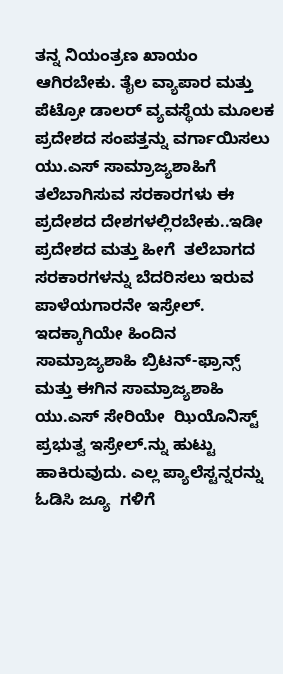ತನ್ನ ನಿಯಂತ್ರಣ ಖಾಯಂ ಆಗಿರಬೇಕು. ತೈಲ ವ್ಯಾಪಾರ ಮತ್ತು  ಪೆಟ್ರೋ ಡಾಲರ್ ವ್ಯವಸ್ಥೆಯ ಮೂಲಕ ಪ್ರದೇಶದ ಸಂಪತ್ತನ್ನು ವರ್ಗಾಯಿಸಲು ಯು.ಎಸ್ ಸಾಮ್ರಾಜ್ಯಶಾಹಿಗೆ ತಲೆಬಾಗಿಸುವ ಸರಕಾರಗಳು ಈ ಪ್ರದೇಶದ ದೇಶಗಳಲ್ಲಿರಬೇಕು..ಇಡೀ ಪ್ರದೇಶದ ಮತ್ತು ಹೀಗೆ  ತಲೆಬಾಗದ ಸರಕಾರಗಳನ್ನು ಬೆದರಿಸಲು ಇರುವ ಪಾಳೆಯಗಾರನೇ ಇಸ್ರೇಲ್. ಇದಕ್ಕಾಗಿಯೇ ಹಿಂದಿನ ಸಾಮ್ರಾಜ್ಯಶಾಹಿ ಬ್ರಿಟನ್-ಫ್ರಾನ್ಸ್ ಮತ್ತು ಈಗಿನ ಸಾಮ್ರಾಜ್ಯಶಾಹಿ ಯು.ಎಸ್ ಸೇರಿಯೇ  ಝಿಯೊನಿಸ್ಟ್ ಪ್ರಭುತ್ವ ಇಸ್ರೇಲ್.ನ್ನು ಹುಟ್ಟು ಹಾಕಿರುವುದು. ಎಲ್ಲ ಪ್ಯಾಲೆಸ್ಟನ್ನರನ್ನು ಓಡಿಸಿ ಜ್ಯೂ  ಗಳಿಗೆ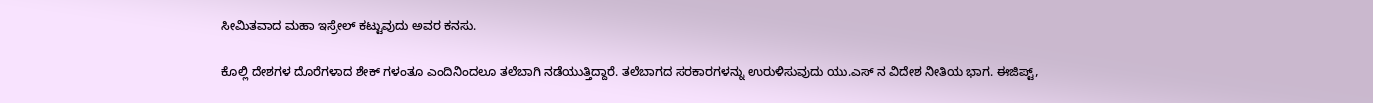ಸೀಮಿತವಾದ ಮಹಾ ಇಸ್ರೇಲ್ ಕಟ್ಟುವುದು ಅವರ ಕನಸು.

ಕೊಲ್ಲಿ ದೇಶಗಳ ದೊರೆಗಳಾದ ಶೇಕ್ ಗಳಂತೂ ಎಂದಿನಿಂದಲೂ ತಲೆಬಾಗಿ ನಡೆಯುತ್ತಿದ್ದಾರೆ. ತಲೆಬಾಗದ ಸರಕಾರಗಳನ್ನು ಉರುಳಿಸುವುದು ಯು.ಎಸ್ ನ ವಿದೇಶ ನೀತಿಯ ಭಾಗ. ಈಜಿಪ್ಟ್,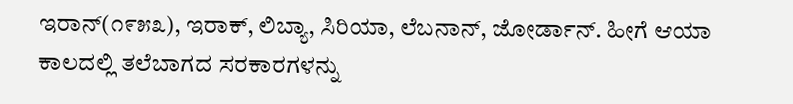ಇರಾನ್(೧೯೫೩), ಇರಾಕ್, ಲಿಬ್ಯಾ, ಸಿರಿಯಾ, ಲೆಬನಾನ್, ಜೋರ್ಡಾನ್. ಹೀಗೆ ಆಯಾ ಕಾಲದಲ್ಲಿ ತಲೆಬಾಗದ ಸರಕಾರಗಳನ್ನು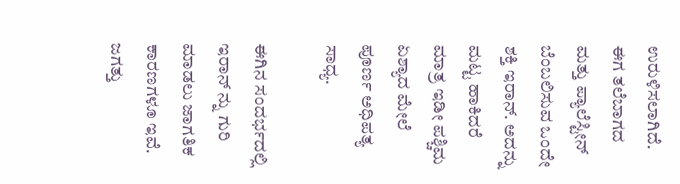ಉರುಳಿಸಲಾಗಿದೆ. ಈಗ ತಲೆಬಾಗದ ಮತ್ತು ಪ್ಯಾಲೆಸ್ಟೀನ್ ಬೆಂಬಲಿಸುವ ಒಂದೇ  ಶಕ್ತಿ ಇರಾನ್. ಅದನ್ನು ಮಟ್ಟ ಹಾಕಿದರೆ ಮಾತ್ರ ಇಡೀ ಪಶ್ಚಿಮ ಏಶ್ಯಾದ ಮೇಲೆ ಪೂರ್ಣ ಅಧಿಪತ್ಯ ಸಾಧ್ಯ.

ಈಗಿನ ಸಂದರ್ಭದಲ್ಲಿ ಇರಾನ್ ನ್ನು ಗುರಿ ಮಾಡಲು ಜಾಗತಿಕ ಕಾರಣಗಳೂ ಇವೆ. ಜಗತ್ತು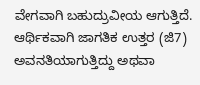ವೇಗವಾಗಿ ಬಹುದ್ರುವೀಯ ಆಗುತ್ತಿದೆ. ಆರ್ಥಿಕವಾಗಿ ಜಾಗತಿಕ ಉತ್ತರ (ಜಿ7) ಅವನತಿಯಾಗುತ್ತಿದ್ದು ಅಥವಾ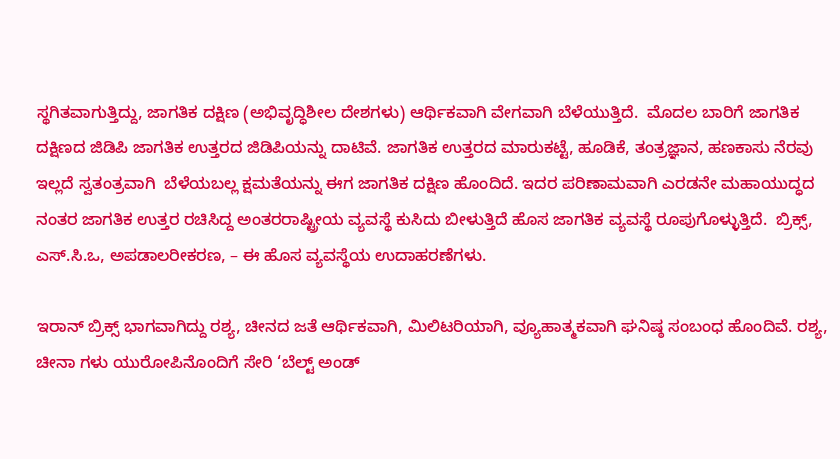ಸ್ಥಗಿತವಾಗುತ್ತಿದ್ದು, ಜಾಗತಿಕ ದಕ್ಷಿಣ (ಅಭಿವೃದ್ಧಿಶೀಲ ದೇಶಗಳು) ಆರ್ಥಿಕವಾಗಿ ವೇಗವಾಗಿ ಬೆಳೆಯುತ್ತಿದೆ.  ಮೊದಲ ಬಾರಿಗೆ ಜಾಗತಿಕ ದಕ್ಷಿಣದ ಜಿಡಿಪಿ ಜಾಗತಿಕ ಉತ್ತರದ ಜಿಡಿಪಿಯನ್ನು ದಾಟಿವೆ. ಜಾಗತಿಕ ಉತ್ತರದ ಮಾರುಕಟ್ಟೆ, ಹೂಡಿಕೆ, ತಂತ್ರಜ್ಞಾನ, ಹಣಕಾಸು ನೆರವು ಇಲ್ಲದೆ ಸ್ವತಂತ್ರವಾಗಿ  ಬೆಳೆಯಬಲ್ಲ ಕ್ಷಮತೆಯನ್ನು ಈಗ ಜಾಗತಿಕ ದಕ್ಷಿಣ ಹೊಂದಿದೆ. ಇದರ ಪರಿಣಾಮವಾಗಿ ಎರಡನೇ ಮಹಾಯುದ್ಧದ ನಂತರ ಜಾಗತಿಕ ಉತ್ತರ ರಚಿಸಿದ್ದ ಅಂತರರಾಷ್ಟ್ರೀಯ ವ್ಯವಸ್ಥೆ ಕುಸಿದು ಬೀಳುತ್ತಿದೆ ಹೊಸ ಜಾಗತಿಕ ವ್ಯವಸ್ಥೆ ರೂಪುಗೊಳ್ಳುತ್ತಿದೆ.  ಬ್ರಿಕ್ಸ್, ಎಸ್.ಸಿ.ಒ, ಅಪಡಾಲರೀಕರಣ, – ಈ ಹೊಸ ವ್ಯವಸ್ಥೆಯ ಉದಾಹರಣೆಗಳು.

ಇರಾನ್ ಬ್ರಿಕ್ಸ್ ಭಾಗವಾಗಿದ್ದು ರಶ್ಯ, ಚೀನದ ಜತೆ ಆರ್ಥಿಕವಾಗಿ, ಮಿಲಿಟರಿಯಾಗಿ, ವ್ಯೂಹಾತ್ಮಕವಾಗಿ ಘನಿಷ್ಠ ಸಂಬಂಧ ಹೊಂದಿವೆ. ರಶ್ಯ, ಚೀನಾ ಗಳು ಯುರೋಪಿನೊಂದಿಗೆ ಸೇರಿ ‘ಬೆಲ್ಟ್ ಅಂಡ್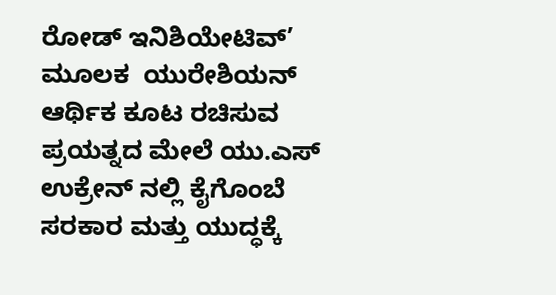ರೋಡ್ ಇನಿಶಿಯೇಟಿವ್’ ಮೂಲಕ  ಯುರೇಶಿಯನ್ ಆರ್ಥಿಕ ಕೂಟ ರಚಿಸುವ ಪ್ರಯತ್ನದ ಮೇಲೆ ಯು.ಎಸ್ ಉಕ್ರೇನ್ ನಲ್ಲಿ ಕೈಗೊಂಬೆ ಸರಕಾರ ಮತ್ತು ಯುದ್ಧಕ್ಕೆ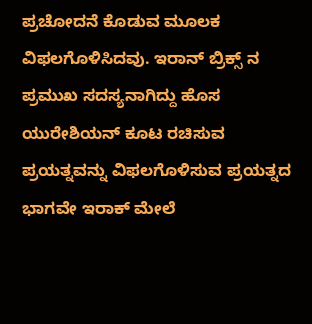ಪ್ರಚೋದನೆ ಕೊಡುವ ಮೂಲಕ ವಿಫಲಗೊಳಿಸಿದವು. ಇರಾನ್ ಬ್ರಿಕ್ಸ್ ನ ಪ್ರಮುಖ ಸದಸ್ಯನಾಗಿದ್ದು ಹೊಸ ಯುರೇಶಿಯನ್ ಕೂಟ ರಚಿಸುವ ಪ್ರಯತ್ನವನ್ನು ವಿಫಲಗೊಳಿಸುವ ಪ್ರಯತ್ನದ ಭಾಗವೇ ಇರಾಕ್ ಮೇಲೆ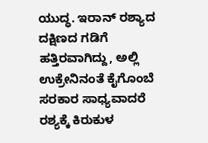ಯುದ್ಧ. ಇರಾನ್ ರಶ್ಯಾದ ದಕ್ಷಿಣದ ಗಡಿಗೆ ಹತ್ತಿರವಾಗಿದ್ದು, ಅಲ್ಲಿ ಉಕ್ರೇನಿನಂತೆ ಕೈಗೊಂಬೆ ಸರಕಾರ ಸಾಧ್ಯವಾದರೆ ರಶ್ಯಕ್ಕೆ ಕಿರುಕುಳ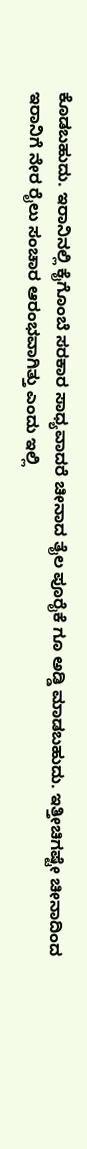ಕೊಡಬಹುದು. ಇರಾನಿನಲ್ಲಿ ಕೈಗೊಂಬೆ ಸರಕಾರ ಸಾಧ್ಯವಾದರೆ ಚೀನಾದ ತೈಲ ಪೂರೈಕೆ ಗೂ ಅಡ್ಡಿ ಮಾಡಬಹುದು. ಇತ್ತೀಚಿಗಷ್ಟೇ ಚೀನಾದಿಂದ ಇರಾನಿಗೆ ನೇರ ರೈಲು ಸಂಚಾರ ಆರಂಭವಾಗಿತ್ತು ಎಂದು ಇಲ್ಲಿ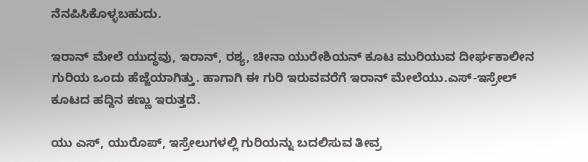ನೆನಪಿಸಿಕೊಳ್ಳಬಹುದು.

ಇರಾನ್ ಮೇಲೆ ಯುದ್ಧವು, ಇರಾನ್, ರಶ್ಯ, ಚೀನಾ ಯುರೇಶಿಯನ್ ಕೂಟ ಮುರಿಯುವ ದೀರ್ಘಕಾಲೀನ ಗುರಿಯ ಒಂದು ಹೆಜ್ಜೆಯಾಗಿತ್ತು. ಹಾಗಾಗಿ ಈ ಗುರಿ ಇರುವವರೆಗೆ ಇರಾನ್ ಮೇಲೆಯು.ಎಸ್-ಇಸ್ರೇಲ್ ಕೂಟದ ಹದ್ದಿನ ಕಣ್ಣು ಇರುತ್ತದೆ.

ಯು ಎಸ್, ಯುರೊಪ್, ಇಸ್ರೇಲುಗಳಲ್ಲಿ ಗುರಿಯನ್ನು ಬದಲಿಸುವ ತೀವ್ರ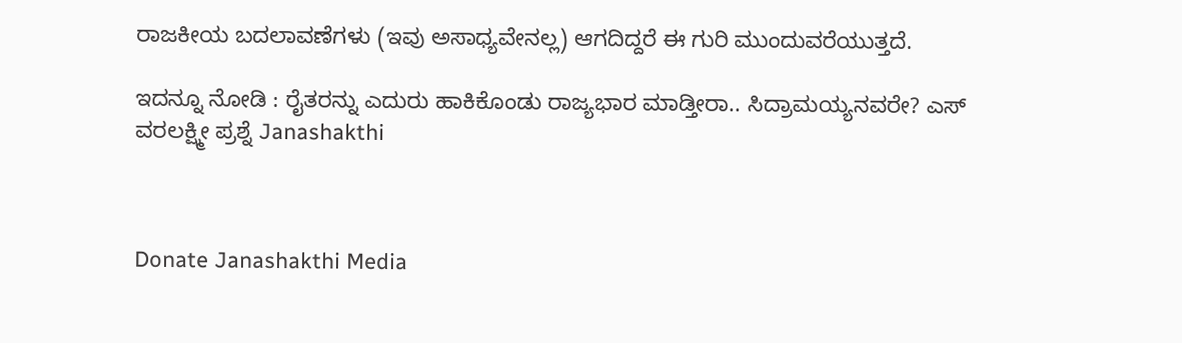ರಾಜಕೀಯ ಬದಲಾವಣೆಗಳು (ಇವು ಅಸಾಧ್ಯವೇನಲ್ಲ) ಆಗದಿದ್ದರೆ ಈ ಗುರಿ ಮುಂದುವರೆಯುತ್ತದೆ.

ಇದನ್ನೂ ನೋಡಿ : ರೈತರನ್ನು ಎದುರು ಹಾಕಿಕೊಂಡು ರಾಜ್ಯಭಾರ ಮಾಡ್ತೀರಾ.. ಸಿದ್ರಾಮಯ್ಯನವರೇ? ಎಸ್‌ ವರಲಕ್ಷ್ಮೀ ಪ್ರಶ್ನೆ Janashakthi



Donate Janashakthi Media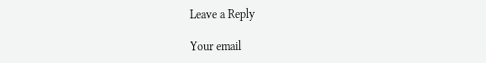Leave a Reply

Your email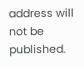address will not be published.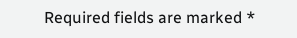Required fields are marked *